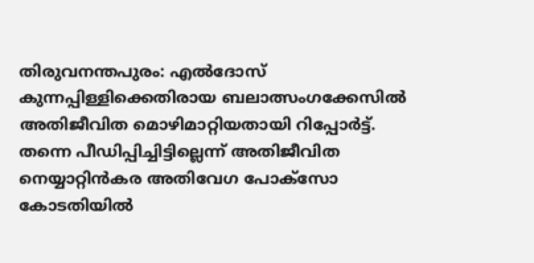തിരുവനന്തപുരം: എൽദോസ് കുന്നപ്പിള്ളിക്കെതിരായ ബലാത്സംഗക്കേസിൽ അതിജീവിത മൊഴിമാറ്റിയതായി റിപ്പോർട്ട്. തന്നെ പീഡിപ്പിച്ചിട്ടില്ലെന്ന് അതിജീവിത നെയ്യാറ്റിൻകര അതിവേഗ പോക്സോ കോടതിയിൽ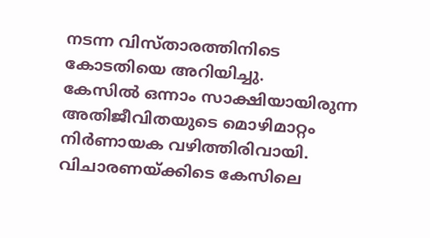നടന്ന വിസ്താരത്തിനിടെ കോടതിയെ അറിയിച്ചു.
കേസിൽ ഒന്നാം സാക്ഷിയായിരുന്ന അതിജീവിതയുടെ മൊഴിമാറ്റം നിർണായക വഴിത്തിരിവായി. വിചാരണയ്ക്കിടെ കേസിലെ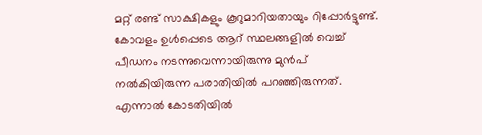മറ്റ് രണ്ട് സാക്ഷികളും കൂറുമാറിയതായും റിപ്പോർട്ടുണ്ട്.
കോവളം ഉൾപ്പെടെ ആറ് സ്ഥലങ്ങളിൽ വെച്ച് പീഡനം നടന്നുവെന്നായിരുന്നു മുൻപ് നൽകിയിരുന്ന പരാതിയിൽ പറഞ്ഞിരുന്നത്. എന്നാൽ കോടതിയിൽ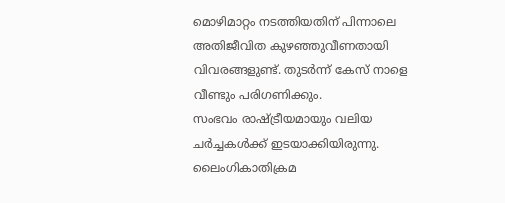മൊഴിമാറ്റം നടത്തിയതിന് പിന്നാലെ അതിജീവിത കുഴഞ്ഞുവീണതായി വിവരങ്ങളുണ്ട്. തുടർന്ന് കേസ് നാളെ വീണ്ടും പരിഗണിക്കും.
സംഭവം രാഷ്ട്രീയമായും വലിയ ചർച്ചകൾക്ക് ഇടയാക്കിയിരുന്നു. ലൈംഗികാതിക്രമ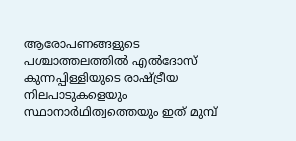ആരോപണങ്ങളുടെ പശ്ചാത്തലത്തിൽ എൽദോസ് കുന്നപ്പിള്ളിയുടെ രാഷ്ട്രീയ നിലപാടുകളെയും സ്ഥാനാർഥിത്വത്തെയും ഇത് മുമ്പ്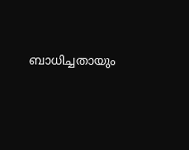ബാധിച്ചതായും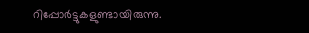റിപ്പോർട്ടുകളുണ്ടായിരുന്നു.